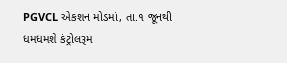PGVCL એકશન મોડમાં, તા.૧ જૂનથી ધમધમશે કંટ્રોલરૂમ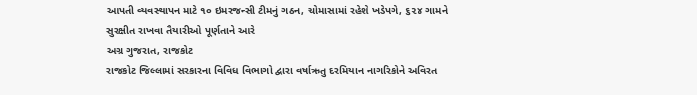આપતી વ્યવસ્થાપન માટે ૧૦ ઇમરજન્સી ટીમનું ગઠન, ચોમાસામાં રહેશે ખડેપગે, ૬૨૪ ગામને સુરક્ષીત રાખવા તૈયારીઓ પૂર્ણતાને આરે
અગ્ર ગુજરાત, રાજકોટ
રાજકોટ જિલ્લામાં સરકારના વિવિધ વિભાગો દ્વારા વર્ષાઋતુ દરમિયાન નાગરિકોને અવિરત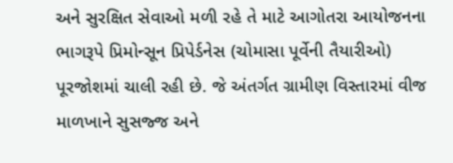અને સુરક્ષિત સેવાઓ મળી રહે તે માટે આગોતરા આયોજનના ભાગરૂપે પ્રિમોન્સૂન પ્રિપેર્ડનેસ (ચોમાસા પૂર્વેની તૈયારીઓ) પૂરજોશમાં ચાલી રહી છે. જે અંતર્ગત ગ્રામીણ વિસ્તારમાં વીજ માળખાને સુસજ્જ અને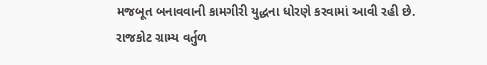મજબૂત બનાવવાની કામગીરી યુદ્ધના ધોરણે કરવામાં આવી રહી છે.
રાજકોટ ગ્રામ્ય વર્તુળ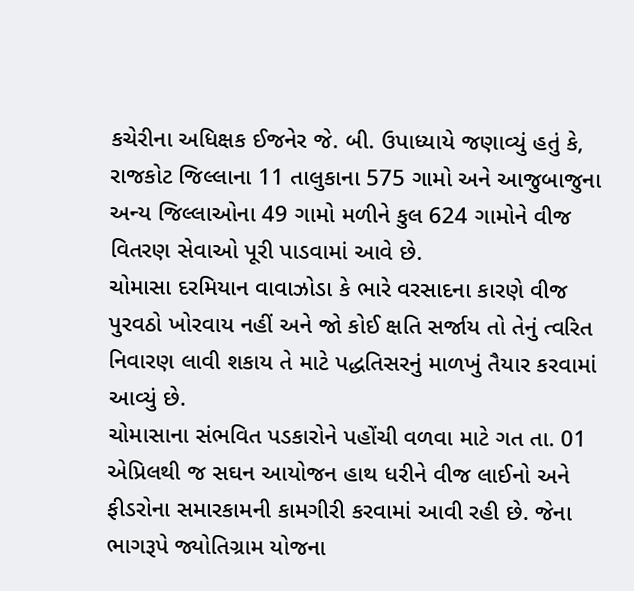કચેરીના અધિક્ષક ઈજનેર જે. બી. ઉપાધ્યાયે જણાવ્યું હતું કે, રાજકોટ જિલ્લાના 11 તાલુકાના 575 ગામો અને આજુબાજુના અન્ય જિલ્લાઓના 49 ગામો મળીને કુલ 624 ગામોને વીજ વિતરણ સેવાઓ પૂરી પાડવામાં આવે છે.
ચોમાસા દરમિયાન વાવાઝોડા કે ભારે વરસાદના કારણે વીજ પુરવઠો ખોરવાય નહીં અને જો કોઈ ક્ષતિ સર્જાય તો તેનું ત્વરિત નિવારણ લાવી શકાય તે માટે પદ્ધતિસરનું માળખું તૈયાર કરવામાં આવ્યું છે.
ચોમાસાના સંભવિત પડકારોને પહોંચી વળવા માટે ગત તા. 01 એપ્રિલથી જ સઘન આયોજન હાથ ધરીને વીજ લાઈનો અને ફીડરોના સમારકામની કામગીરી કરવામાં આવી રહી છે. જેના ભાગરૂપે જ્યોતિગ્રામ યોજના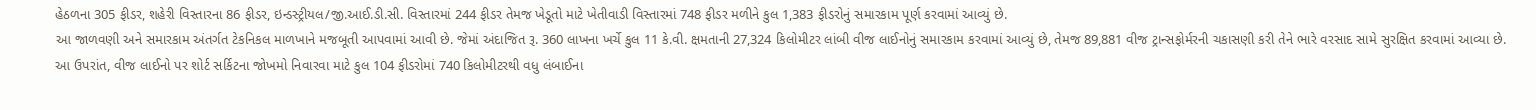હેઠળના 305 ફીડર, શહેરી વિસ્તારના 86 ફીડર, ઇન્ડસ્ટ્રીયલ/જી.આઈ.ડી.સી. વિસ્તારમાં 244 ફીડર તેમજ ખેડૂતો માટે ખેતીવાડી વિસ્તારમાં 748 ફીડર મળીને કુલ 1,383 ફીડરોનું સમારકામ પૂર્ણ કરવામાં આવ્યું છે.
આ જાળવણી અને સમારકામ અંતર્ગત ટેકનિકલ માળખાને મજબૂતી આપવામાં આવી છે. જેમાં અંદાજિત રૂ. 360 લાખના ખર્ચે કુલ 11 કે.વી. ક્ષમતાની 27,324 કિલોમીટર લાંબી વીજ લાઈનોનું સમારકામ કરવામાં આવ્યું છે, તેમજ 89,881 વીજ ટ્રાન્સફોર્મરની ચકાસણી કરી તેને ભારે વરસાદ સામે સુરક્ષિત કરવામાં આવ્યા છે. આ ઉપરાંત, વીજ લાઈનો પર શોર્ટ સર્કિટના જોખમો નિવારવા માટે કુલ 104 ફીડરોમાં 740 કિલોમીટરથી વધુ લંબાઈના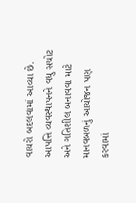વાયરો બદલવામાં આવ્યા છે.
આપત્તિ વ્યવસ્થાપનને વધુ સચોટ અને ગતિશીલ બનાવવા માટે માનવબળનું આયોજન પણ કરવામાં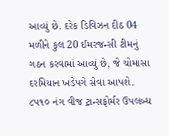આવ્યું છે. દરેક ડિવિઝન દીઠ 04 મળીને કુલ 20 ઈમરજન્સી ટીમનું ગઠન કરવામાં આવ્યું છે, જે ચોમાસા દરમિયાન ખડેપગે સેવા આપશે.
૮૫૧૦ નંગ વીજ ટ્રાન્સફોર્મર ઉપલબ્ધ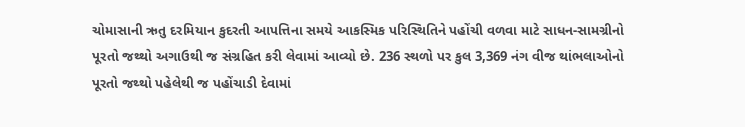ચોમાસાની ઋતુ દરમિયાન કુદરતી આપત્તિના સમયે આકસ્મિક પરિસ્થિતિને પહોંચી વળવા માટે સાધન-સામગ્રીનો પૂરતો જથ્થો અગાઉથી જ સંગ્રહિત કરી લેવામાં આવ્યો છે. 236 સ્થળો પર કુલ 3,369 નંગ વીજ થાંભલાઓનો પૂરતો જથ્થો પહેલેથી જ પહોંચાડી દેવામાં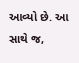આવ્યો છે. આ સાથે જ,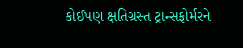કોઈપણ ક્ષતિગ્રસ્ત ટ્રાન્સફોર્મરને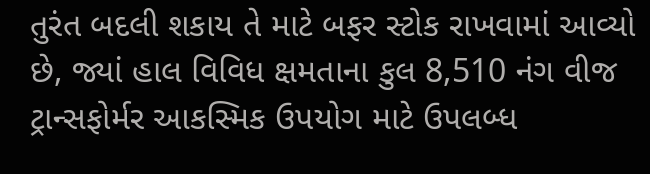તુરંત બદલી શકાય તે માટે બફર સ્ટોક રાખવામાં આવ્યો છે, જ્યાં હાલ વિવિધ ક્ષમતાના કુલ 8,510 નંગ વીજ ટ્રાન્સફોર્મર આકસ્મિક ઉપયોગ માટે ઉપલબ્ધ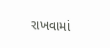રાખવામાં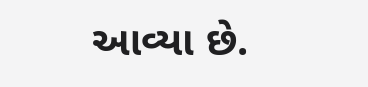આવ્યા છે.